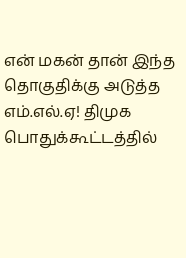என் மகன் தான் இந்த தொகுதிக்கு அடுத்த எம்.எல்.ஏ! திமுக பொதுக்கூட்டத்தில்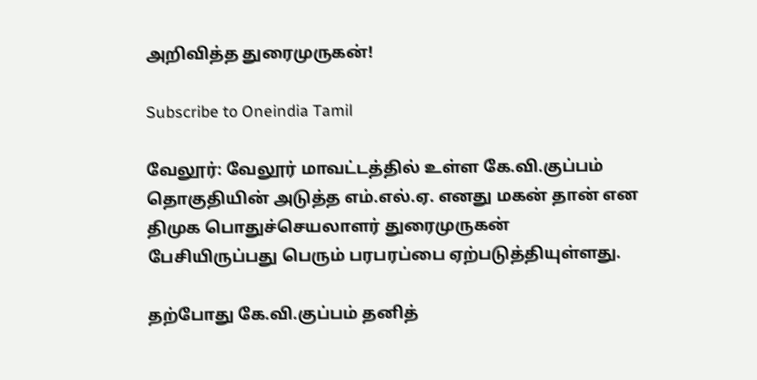அறிவித்த துரைமுருகன்!

Subscribe to Oneindia Tamil

வேலூர்: வேலூர் மாவட்டத்தில் உள்ள கே.வி.குப்பம் தொகுதியின் அடுத்த எம்.எல்.ஏ. எனது மகன் தான் என திமுக பொதுச்செயலாளர் துரைமுருகன் பேசியிருப்பது பெரும் பரபரப்பை ஏற்படுத்தியுள்ளது.

தற்போது கே.வி.குப்பம் தனித்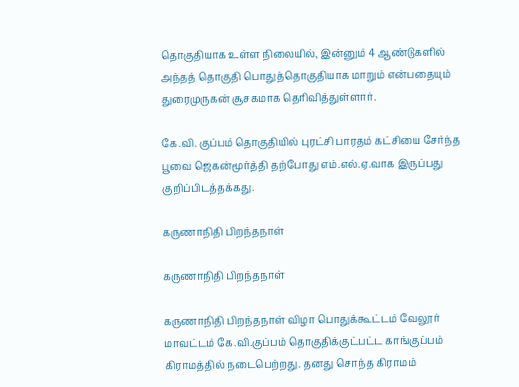தொகுதியாக உள்ள நிலையில், இன்னும் 4 ஆண்டுகளில் அந்தத் தொகுதி பொதுத்தொகுதியாக மாறும் என்பதையும் துரைமுருகன் சூசகமாக தெரிவித்துள்ளார்.

கே.வி. குப்பம் தொகுதியில் புரட்சி பாரதம் கட்சியை சேர்ந்த பூவை ஜெகன்மூர்த்தி தற்போது எம்.எல்.ஏ.வாக இருப்பது குறிப்பிடத்தக்கது.

கருணாநிதி பிறந்தநாள்

கருணாநிதி பிறந்தநாள்

கருணாநிதி பிறந்தநாள் விழா பொதுக்கூட்டம் வேலூர் மாவட்டம் கே.வி.குப்பம் தொகுதிக்குட்பட்ட காங்குப்பம் கிராமத்தில் நடைபெற்றது. தனது சொந்த கிராமம்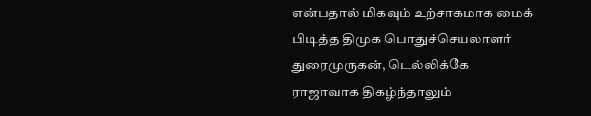என்பதால் மிகவும் உற்சாகமாக மைக் பிடித்த திமுக பொதுச்செயலாளர் துரைமுருகன், டெல்லிக்கே ராஜாவாக திகழ்ந்தாலும்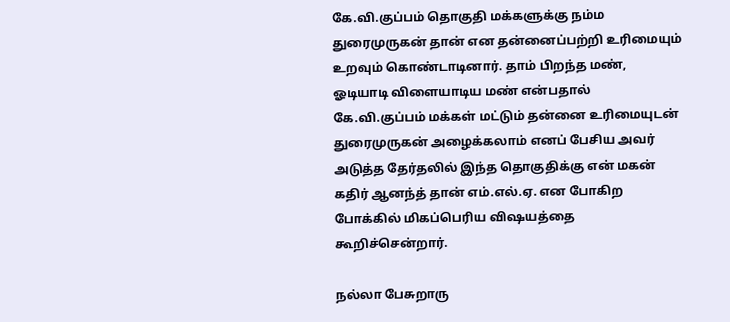கே.வி.குப்பம் தொகுதி மக்களுக்கு நம்ம துரைமுருகன் தான் என தன்னைப்பற்றி உரிமையும் உறவும் கொண்டாடினார். தாம் பிறந்த மண், ஓடியாடி விளையாடிய மண் என்பதால் கே.வி.குப்பம் மக்கள் மட்டும் தன்னை உரிமையுடன் துரைமுருகன் அழைக்கலாம் எனப் பேசிய அவர் அடுத்த தேர்தலில் இந்த தொகுதிக்கு என் மகன் கதிர் ஆனந்த் தான் எம்.எல்.ஏ. என போகிற போக்கில் மிகப்பெரிய விஷயத்தை கூறிச்சென்றார்.

நல்லா பேசுறாரு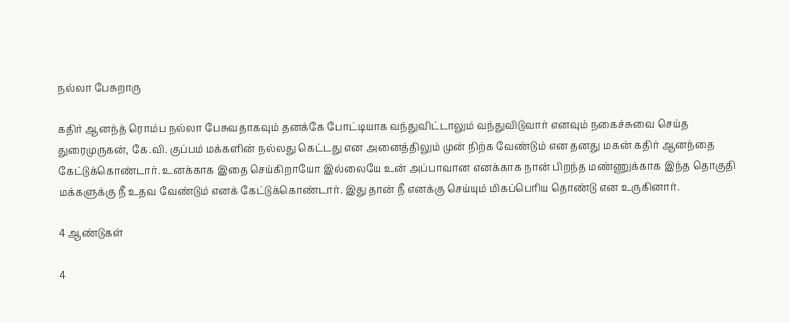நல்லா பேசுறாரு

கதிர் ஆனந்த் ரொம்ப நல்லா பேசுவதாகவும் தனக்கே போட்டியாக வந்துவிட்டாலும் வந்துவிடுவார் எனவும் நகைச்சுவை செய்த துரைமுருகன், கே.வி. குப்பம் மக்களின் நல்லது கெட்டது என அனைத்திலும் முன் நிற்க வேண்டும் என தனது மகன் கதிர் ஆனந்தை கேட்டுக்கொண்டார். உனக்காக இதை செய்கிறாயோ இல்லையே உன் அப்பாவான எனக்காக நான் பிறந்த மண்ணுக்காக இந்த தொகுதி மக்களுக்கு நீ உதவ வேண்டும் எனக் கேட்டுக்கொண்டார். இது தான் நீ எனக்கு செய்யும் மிகப்பெரிய தொண்டு என உருகினார்.

4 ஆண்டுகள்

4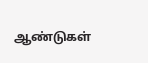ஆண்டுகள்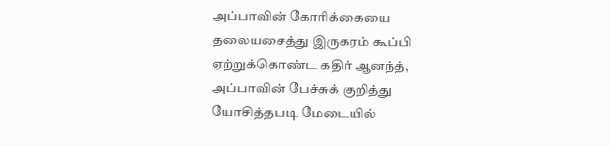அப்பாவின் கோரிக்கையை தலையசைத்து இருகரம் கூப்பி ஏற்றுக்கொண்ட கதிர் ஆனந்த், அப்பாவின் பேச்சுக் குறித்து யோசித்தபடி மேடையில்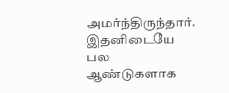அமர்ந்திருந்தார். இதனிடையே பல ஆண்டுகளாக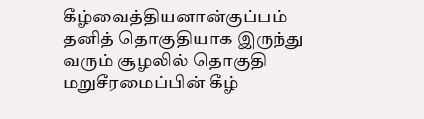கீழ்வைத்தியனான்குப்பம் தனித் தொகுதியாக இருந்து வரும் சூழலில் தொகுதி மறுசீரமைப்பின் கீழ்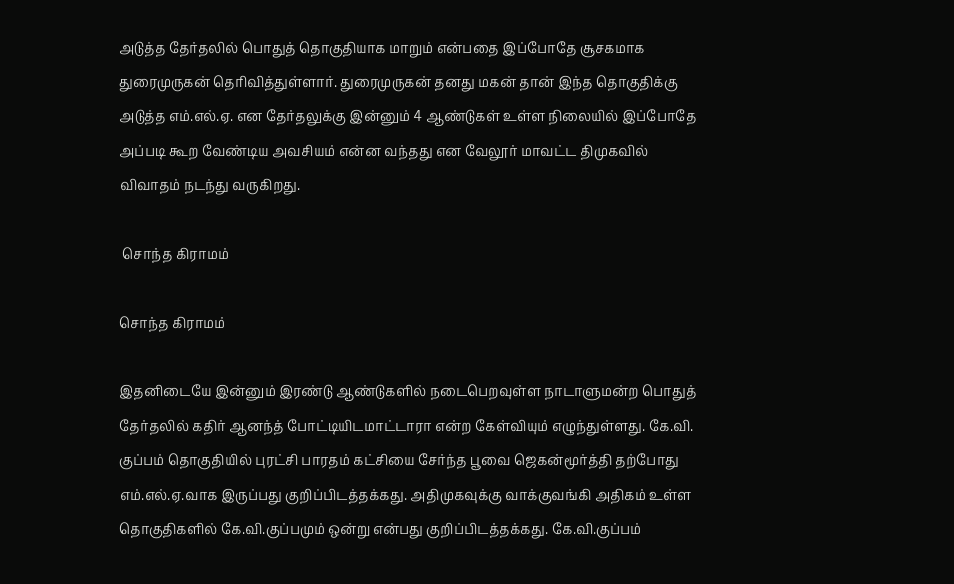அடுத்த தேர்தலில் பொதுத் தொகுதியாக மாறும் என்பதை இப்போதே சூசகமாக துரைமுருகன் தெரிவித்துள்ளார். துரைமுருகன் தனது மகன் தான் இந்த தொகுதிக்கு அடுத்த எம்.எல்.ஏ. என தேர்தலுக்கு இன்னும் 4 ஆண்டுகள் உள்ள நிலையில் இப்போதே அப்படி கூற வேண்டிய அவசியம் என்ன வந்தது என வேலூர் மாவட்ட திமுகவில் விவாதம் நடந்து வருகிறது.

 சொந்த கிராமம்

சொந்த கிராமம்

இதனிடையே இன்னும் இரண்டு ஆண்டுகளில் நடைபெறவுள்ள நாடாளுமன்ற பொதுத் தேர்தலில் கதிர் ஆனந்த் போட்டியிடமாட்டாரா என்ற கேள்வியும் எழுந்துள்ளது. கே.வி. குப்பம் தொகுதியில் புரட்சி பாரதம் கட்சியை சேர்ந்த பூவை ஜெகன்மூர்த்தி தற்போது எம்.எல்.ஏ.வாக இருப்பது குறிப்பிடத்தக்கது. அதிமுகவுக்கு வாக்குவங்கி அதிகம் உள்ள தொகுதிகளில் கே.வி.குப்பமும் ஒன்று என்பது குறிப்பிடத்தக்கது. கே.வி.குப்பம்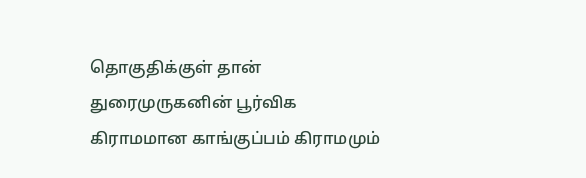தொகுதிக்குள் தான் துரைமுருகனின் பூர்விக கிராமமான காங்குப்பம் கிராமமும்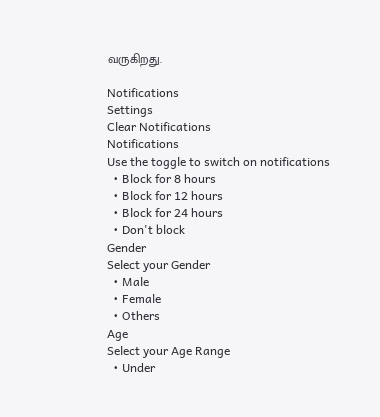வருகிறது.

Notifications
Settings
Clear Notifications
Notifications
Use the toggle to switch on notifications
  • Block for 8 hours
  • Block for 12 hours
  • Block for 24 hours
  • Don't block
Gender
Select your Gender
  • Male
  • Female
  • Others
Age
Select your Age Range
  • Under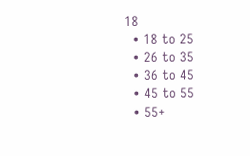18
  • 18 to 25
  • 26 to 35
  • 36 to 45
  • 45 to 55
  • 55+